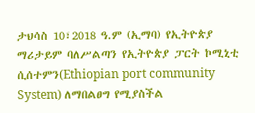ታህሳስ 10፣2018 ዓ.ም (ኢማባ) የኢትዮጵያ ማሪታይም ባለሥልጣን የኢትዮጵያ ፓርት ኮሚኒቲ ሲሰተምን(Ethiopian port community System) ለማበልፀግ የሚያስችል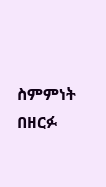ስምምነት በዘርፉ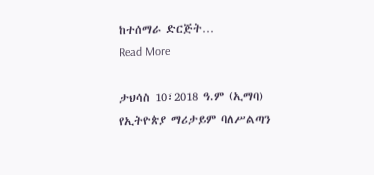ከተሰማራ ድርጅት…
Read More

ታህሳስ 10፣2018 ዓ.ም (ኢማባ) የኢትዮጵያ ማሪታይም ባለሥልጣን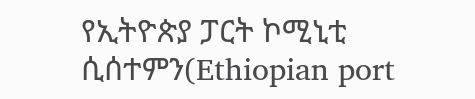የኢትዮጵያ ፓርት ኮሚኒቲ ሲሰተምን(Ethiopian port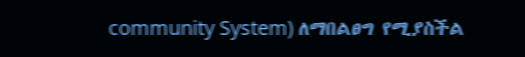community System) ለማበልፀግ የሚያስችል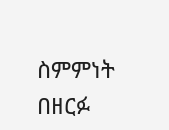ስምምነት በዘርፉ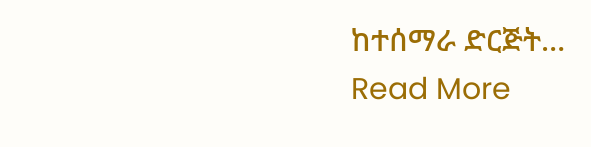ከተሰማራ ድርጅት…
Read More